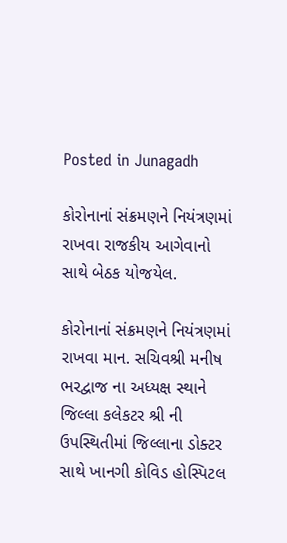Posted in Junagadh

કોરોનાનાં સંક્રમણને નિયંત્રણમાં રાખવા રાજકીય આગેવાનો સાથે બેઠક યોજયેલ.

કોરોનાનાં સંક્રમણને નિયંત્રણમાં રાખવા માન. સચિવશ્રી મનીષ ભરદ્વાજ ના અધ્યક્ષ સ્થાને જિલ્લા કલેકટર શ્રી ની ઉપસ્થિતીમાં જિલ્લાના ડોક્ટર સાથે ખાનગી કોવિડ હોસ્પિટલ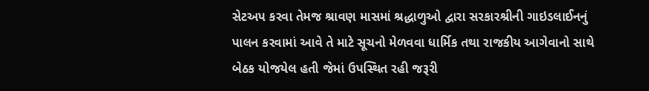સેટઅપ કરવા તેમજ શ્રાવણ માસમાં શ્રદ્ધાળુઓ દ્વારા સરકારશ્રીની ગાઇડલાઈનનું પાલન કરવામાં આવે તે માટે સૂચનો મેળવવા ધાર્મિક તથા રાજકીય આગેવાનો સાથે બેઠક યોજયેલ હતી જેમાં ઉપસ્થિત રહી જરૂરી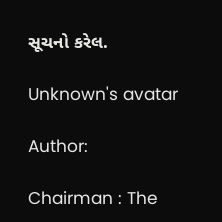સૂચનો કરેલ.

Unknown's avatar

Author:

Chairman : The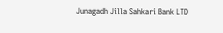Junagadh Jilla Sahkari Bank LTD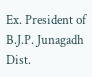Ex. President of B.J.P. Junagadh Dist.